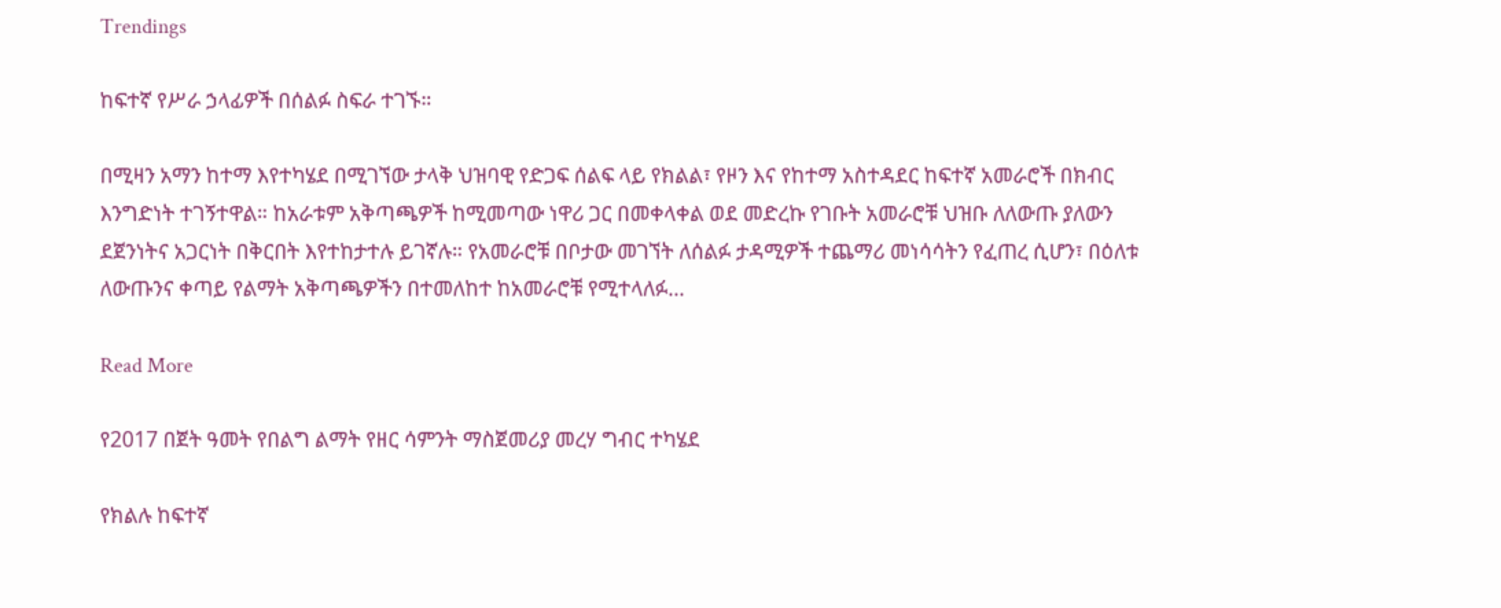Trendings

ከፍተኛ የሥራ ኃላፊዎች በሰልፉ ስፍራ ተገኙ።

በሚዛን አማን ከተማ እየተካሄደ በሚገኘው ታላቅ ህዝባዊ የድጋፍ ሰልፍ ላይ የክልል፣ የዞን እና የከተማ አስተዳደር ከፍተኛ አመራሮች በክብር እንግድነት ተገኝተዋል። ከአራቱም አቅጣጫዎች ከሚመጣው ነዋሪ ጋር በመቀላቀል ወደ መድረኩ የገቡት አመራሮቹ ህዝቡ ለለውጡ ያለውን ደጀንነትና አጋርነት በቅርበት እየተከታተሉ ይገኛሉ። የአመራሮቹ በቦታው መገኘት ለሰልፉ ታዳሚዎች ተጨማሪ መነሳሳትን የፈጠረ ሲሆን፣ በዕለቱ ለውጡንና ቀጣይ የልማት አቅጣጫዎችን በተመለከተ ከአመራሮቹ የሚተላለፉ…

Read More

የ2017 በጀት ዓመት የበልግ ልማት የዘር ሳምንት ማስጀመሪያ መረሃ ግብር ተካሄደ

የክልሉ ከፍተኛ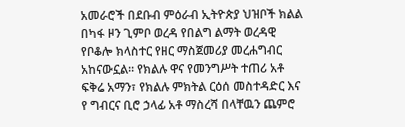አመራሮች በደቡብ ምዕራብ ኢትዮጵያ ህዝቦች ክልል በካፋ ዞን ጊምቦ ወረዳ የበልግ ልማት ወረዳዊ የቦቆሎ ክላስተር የዘር ማስጀመሪያ መረሐግብር አከናውኗል። የክልሉ ዋና የመንግሥት ተጠሪ አቶ ፍቅሬ አማን፣ የክልሉ ምክትል ርዕሰ መስተዳድር እና የ ግብርና ቢሮ ኃላፊ አቶ ማስረሻ በላቸዉን ጨምሮ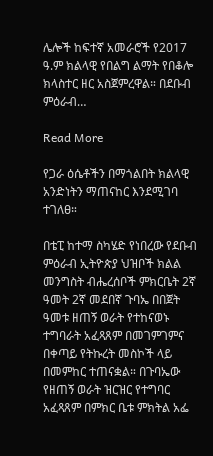ሌሎች ከፍተኛ አመራሮች የ2017 ዓ.ም ክልላዊ የበልግ ልማት የበቆሎ ክላስተር ዘር አስጀምረዋል። በደቡብ ምዕራብ…

Read More

የጋራ ዕሴቶችን በማጎልበት ክልላዊ አንድነትን ማጠናከር እንደሚገባ ተገለፀ።

በቴፒ ከተማ ስካሄድ የነበረው የደቡብ ምዕራብ ኢትዮጵያ ህዝቦች ክልል መንግስት ብሔረሰቦች ምክርቤት 2ኛ ዓመት 2ኛ መደበኛ ጉባኤ በበጀት ዓመቱ ዘጠኝ ወራት የተከናወኑ ተግባራት አፈጻጸም በመገምገምና በቀጣይ የትኩረት መስኮች ላይ በመምከር ተጠናቋል። በጉባኤው የዘጠኝ ወራት ዝርዝር የተግባር አፈጻጸም በምክር ቤቱ ምክትል አፌ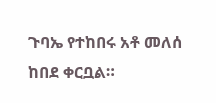ጉባኤ የተከበሩ አቶ መለሰ ከበደ ቀርቧል።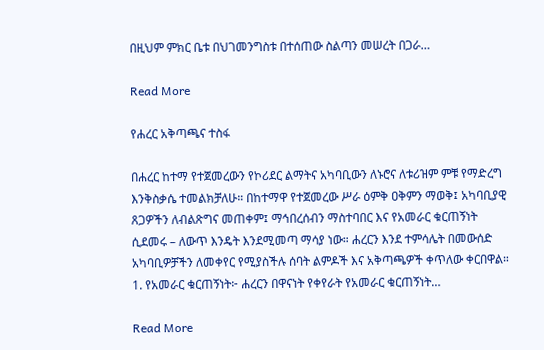በዚህም ምክር ቤቱ በህገመንግስቱ በተሰጠው ስልጣን መሠረት በጋራ…

Read More

የሐረር አቅጣጫና ተስፋ

በሐረር ከተማ የተጀመረውን የኮሪደር ልማትና አካባቢውን ለኑሮና ለቱሪዝም ምቹ የማድረግ እንቅስቃሴ ተመልክቻለሁ። በከተማዋ የተጀመረው ሥራ ዕምቅ ዐቅምን ማወቅ፤ አካባቢያዊ ጸጋዎችን ለብልጽግና መጠቀም፤ ማኅበረሰብን ማስተባበር እና የአመራር ቁርጠኝነት ሲደመሩ – ለውጥ እንዴት እንደሚመጣ ማሳያ ነው። ሐረርን እንደ ተምሳሌት በመውሰድ አካባቢዎቻችን ለመቀየር የሚያስችሉ ሰባት ልምዶች እና አቅጣጫዎች ቀጥለው ቀርበዋል። 1. የአመራር ቁርጠኝነት፦ ሐረርን በዋናነት የቀየራት የአመራር ቁርጠኝነት…

Read More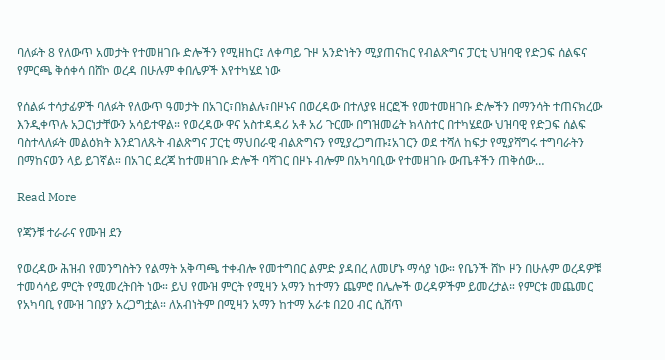ባለፉት 8 የለውጥ አመታት የተመዘገቡ ድሎችን የሚዘከር፤ ለቀጣይ ጉዞ አንድነትን ሚያጠናከር የብልጽግና ፓርቲ ህዝባዊ የድጋፍ ሰልፍና የምርጫ ቅሰቀሳ በሸኮ ወረዳ በሁሉም ቀበሌዎች እየተካሄደ ነው

የሰልፉ ተሳታፊዎች ባለፉት የለውጥ ዓመታት በአገር፣በክልሉ፣በዞኑና በወረዳው በተለያዩ ዘርፎች የመተመዘገቡ ድሎችን በማንሳት ተጠናክረው እንዲቀጥሉ አጋርነታቸውን አሳይተዋል። የወረዳው ዋና አስተዳዳሪ አቶ አሪ ጉርሙ በግዝመሬት ክላስተር በተካሄደው ህዝባዊ የድጋፍ ሰልፍ ባስተላለፉት መልዕክት እንደገለጹት ብልጽግና ፓርቲ ማህበራዊ ብልጽግናን የሚያረጋግጡ፤አገርን ወደ ተሻለ ከፍታ የሚያሻግሩ ተግባራትን በማከናወን ላይ ይገኛል። በአገር ደረጃ ከተመዘገቡ ድሎች ባሻገር በዞኑ ብሎም በአካባቢው የተመዘገቡ ውጤቶችን ጠቅሰው…

Read More

የጃንቹ ተራራና የሙዝ ደን

የወረዳው ሕዝብ የመንግስትን የልማት አቅጣጫ ተቀብሎ የመተግበር ልምድ ያዳበረ ለመሆኑ ማሳያ ነው። የቤንች ሸኮ ዞን በሁሉም ወረዳዎቹ ተመሳሳይ ምርት የሚመረትበት ነው። ይህ የሙዝ ምርት የሚዛን አማን ከተማን ጨምሮ በሌሎች ወረዳዎችም ይመረታል። የምርቱ መጨመር የአካባቢ የሙዝ ገበያን አረጋግቷል። ለአብነትም በሚዛን አማን ከተማ አራቱ በ20 ብር ሲሸጥ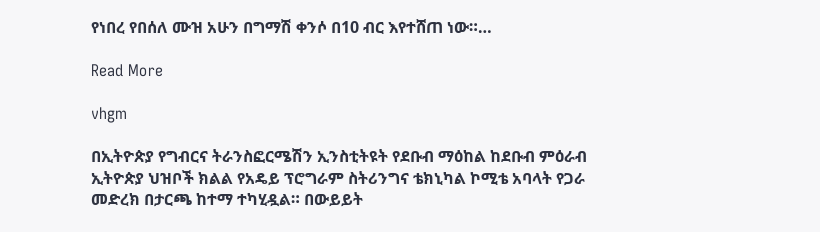የነበረ የበሰለ ሙዝ አሁን በግማሽ ቀንሶ በ10 ብር እየተሸጠ ነው።…

Read More

vhgm

በኢትዮጵያ የግብርና ትራንስፎርሜሽን ኢንስቲትዩት የደቡብ ማዕከል ከደቡብ ምዕራብ ኢትዮጵያ ህዝቦች ክልል የአዴይ ፕሮግራም ስትሪንግና ቴክኒካል ኮሚቴ አባላት የጋራ መድረክ በታርጫ ከተማ ተካሂዷል። በውይይት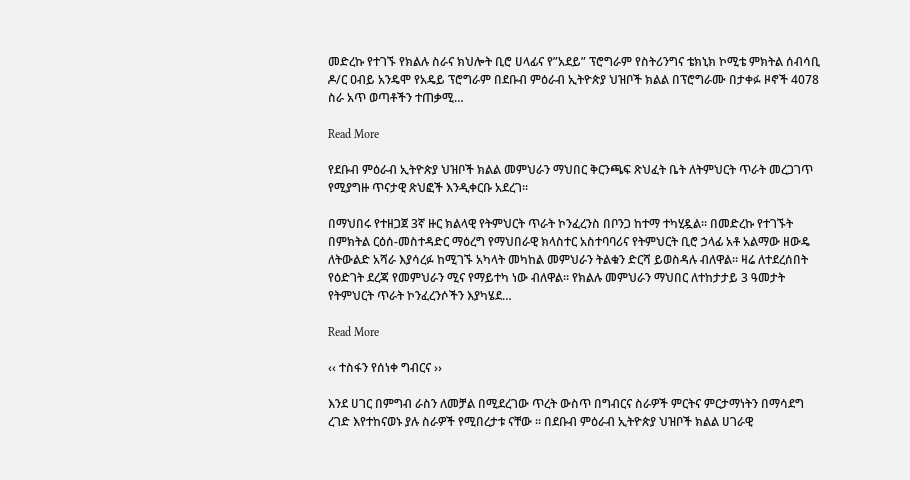መድረኩ የተገኙ የክልሉ ስራና ክህሎት ቢሮ ሀላፊና የ”አደይ” ፕሮግራም የስትሪንግና ቴክኒክ ኮሚቴ ምክትል ሰብሳቢ ዶ/ር ዐብይ አንዴሞ የአዴይ ፕሮግራም በደቡብ ምዕራብ ኢትዮጵያ ህዝቦች ክልል በፕሮግራሙ በታቀፉ ዞኖች 4078 ስራ አጥ ወጣቶችን ተጠቃሚ…

Read More

የደቡብ ምዕራብ ኢትዮጵያ ህዝቦች ክልል መምህራን ማህበር ቅርንጫፍ ጽህፈት ቤት ለትምህርት ጥራት መረጋገጥ የሚያግዙ ጥናታዊ ጽህፎች እንዲቀርቡ አደረገ።

በማህበሩ የተዘጋጀ 3ኛ ዙር ክልላዊ የትምህርት ጥራት ኮንፈረንስ በቦንጋ ከተማ ተካሂዷል፡፡ በመድረኩ የተገኙት በምክትል ርዕሰ-መስተዳድር ማዕረግ የማህበራዊ ክላስተር አስተባባሪና የትምህርት ቢሮ ኃላፊ አቶ አልማው ዘውዴ ለትውልድ አሻራ እያሳረፉ ከሚገኙ አካላት መካከል መምህራን ትልቁን ድርሻ ይወስዳሉ ብለዋል። ዛሬ ለተደረሰበት የዕድገት ደረጃ የመምህራን ሚና የማይተካ ነው ብለዋል፡፡ የክልሉ መምህራን ማህበር ለተከታታይ 3 ዓመታት የትምህርት ጥራት ኮንፈረንሶችን እያካሄደ…

Read More

‹‹ ተስፋን የሰነቀ ግብርና ››

እንደ ሀገር በምግብ ራስን ለመቻል በሚደረገው ጥረት ውስጥ በግብርና ስራዎች ምርትና ምርታማነትን በማሳደግ ረገድ እየተከናወኑ ያሉ ስራዎች የሚበረታቱ ናቸው ፡፡ በደቡብ ምዕራብ ኢትዮጵያ ህዝቦች ክልል ሀገራዊ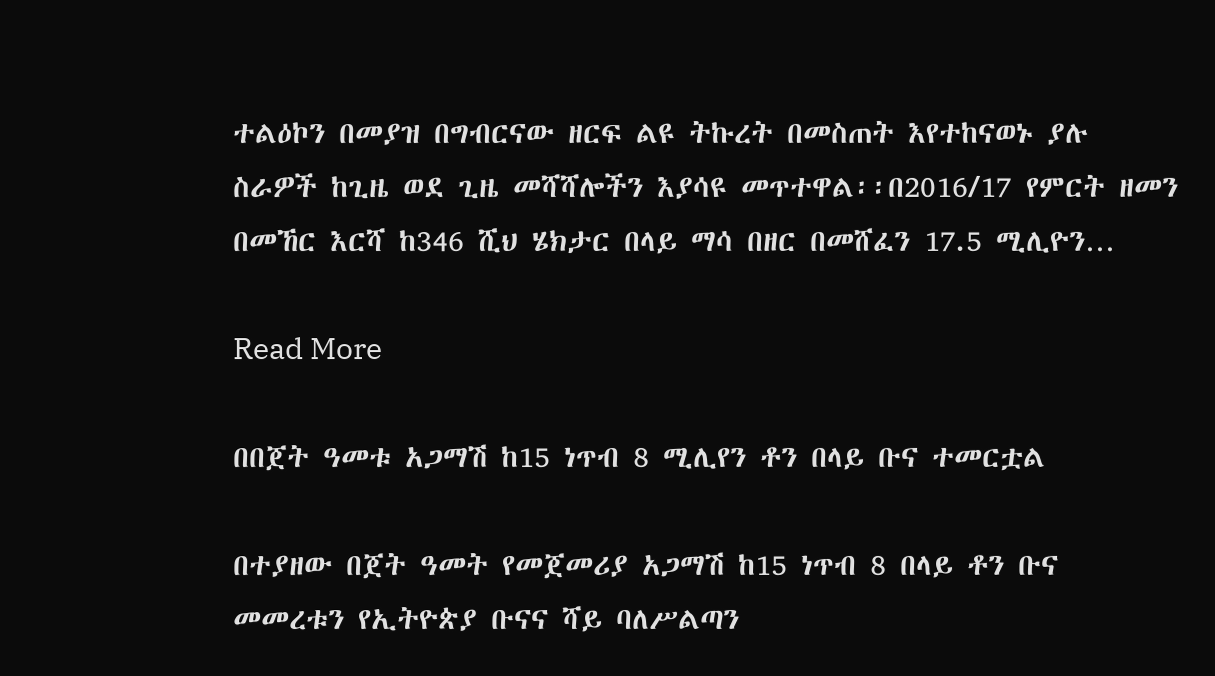ተልዕኮን በመያዝ በግብርናው ዘርፍ ልዩ ትኩረት በመስጠት እየተከናወኑ ያሉ ስራዎች ከጊዜ ወደ ጊዜ መሻሻሎችን እያሳዩ መጥተዋል፡፡በ2016/17 የምርት ዘመን በመኸር እርሻ ከ346 ሺህ ሄክታር በላይ ማሳ በዘር በመሸፈን 17.5 ሚሊዮን…

Read More

በበጀት ዓመቱ አጋማሽ ከ15 ነጥብ 8 ሚሊየን ቶን በላይ ቡና ተመርቷል

በተያዘው በጀት ዓመት የመጀመሪያ አጋማሽ ከ15 ነጥብ 8 በላይ ቶን ቡና መመረቱን የኢትዮጵያ ቡናና ሻይ ባለሥልጣን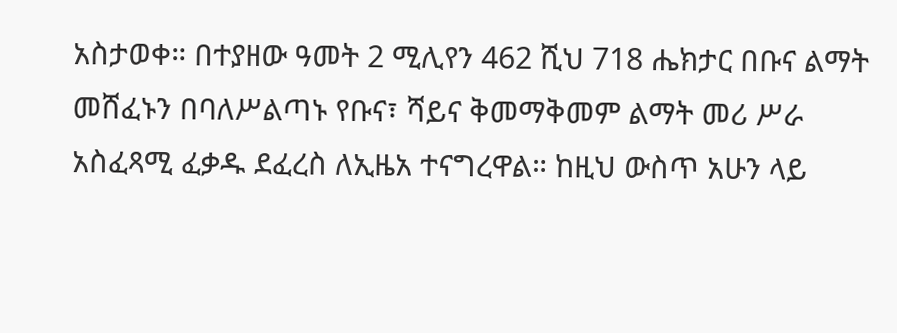አስታወቀ። በተያዘው ዓመት 2 ሚሊየን 462 ሺህ 718 ሔክታር በቡና ልማት መሸፈኑን በባለሥልጣኑ የቡና፣ ሻይና ቅመማቅመም ልማት መሪ ሥራ አስፈጻሚ ፈቃዱ ደፈረስ ለኢዜአ ተናግረዋል። ከዚህ ውስጥ አሁን ላይ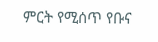ምርት የሚሰጥ የቡና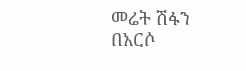መሬት ሽፋን በአርሶ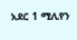አደር 1 ሚሊየን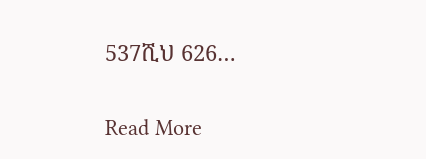537ሺህ 626…

Read More